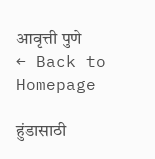आवृत्ती पुणे
← Back to Homepage

हुंडासाठी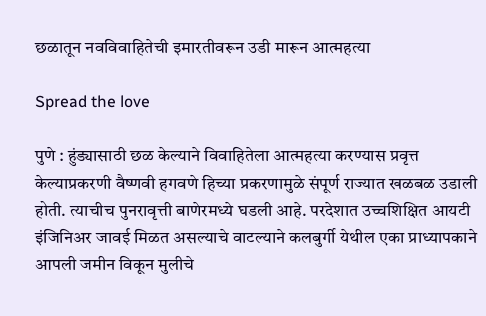छळातून नवविवाहितेची इमारतीवरून उडी मारून आत्महत्या

Spread the love

पुणे : हुंड्यासाठी छळ केल्याने विवाहितेला आत्महत्या करण्यास प्रवृत्त केल्याप्रकरणी वैष्णवी हगवणे हिच्या प्रकरणामुळे संपूर्ण राज्यात खळबळ उडाली होती. त्याचीच पुनरावृत्ती बाणेरमध्ये घडली आहे. परदेशात उच्चशिक्षित आयटी इंजिनिअर जावई मिळत असल्याचे वाटल्याने कलबुर्गी येथील एका प्राध्यापकाने आपली जमीन विकून मुलीचे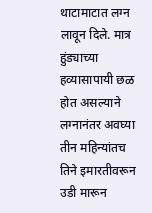थाटामाटात लग्न लावून दिले. मात्र हुंड्याच्या हव्यासापायी छळ होत असल्याने लग्नानंतर अवघ्या तीन महिन्यांतच तिने इमारतीवरून उडी मारून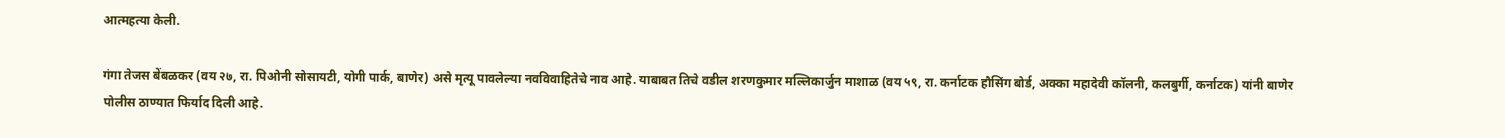आत्महत्या केली.

गंगा तेजस बेंबळकर (वय २७, रा. पिओनी सोसायटी, योगी पार्क, बाणेर) असे मृत्यू पावलेल्या नवविवाहितेचे नाव आहे. याबाबत तिचे वडील शरणकुमार मल्लिकार्जुन माशाळ (वय ५९, रा. कर्नाटक हौसिंग बोर्ड, अक्का महादेवी कॉलनी, कलबुर्गी, कर्नाटक) यांनी बाणेर पोलीस ठाण्यात फिर्याद दिली आहे.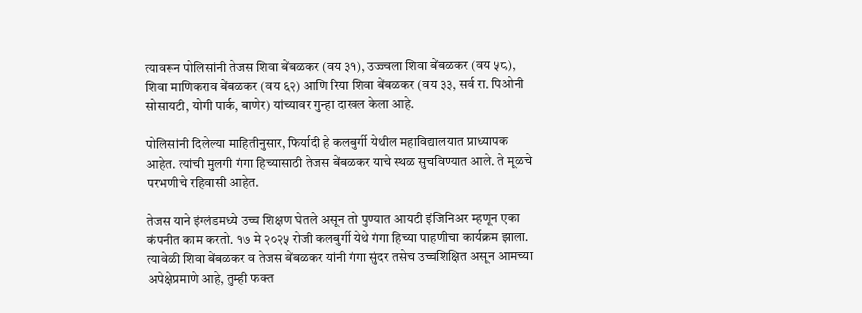त्यावरून पोलिसांनी तेजस शिवा बेंबळकर (वय ३१), उज्ज्वला शिवा बेंबळकर (वय ५८), शिवा माणिकराव बेंबळकर (वय ६२) आणि रिया शिवा बेंबळकर (वय ३३, सर्व रा. पिओनी सोसायटी, योगी पार्क, बाणेर) यांच्यावर गुन्हा दाखल केला आहे.

पोलिसांनी दिलेल्या माहितीनुसार, फिर्यादी हे कलबुर्गी येथील महाविद्यालयात प्राध्यापक आहेत. त्यांची मुलगी गंगा हिच्यासाठी तेजस बेंबळकर याचे स्थळ सुचविण्यात आले. ते मूळचे परभणीचे रहिवासी आहेत.

तेजस याने इंग्लंडमध्ये उच्च शिक्षण घेतले असून तो पुण्यात आयटी इंजिनिअर म्हणून एका कंपनीत काम करतो. १७ मे २०२५ रोजी कलबुर्गी येथे गंगा हिच्या पाहणीचा कार्यक्रम झाला. त्यावेळी शिवा बेंबळकर व तेजस बेंबळकर यांनी गंगा सुंदर तसेच उच्चशिक्षित असून आमच्या अपेक्षेप्रमाणे आहे, तुम्ही फक्त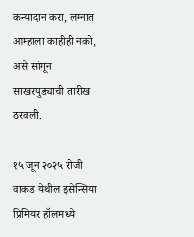कन्यादान करा, लग्नात आम्हाला काहीही नको, असे सांगून साखरपुड्याची तारीख ठरवली.

१५ जून २०२५ रोजी वाकड येथील इसेन्सिया प्रिमियर हॉलमध्ये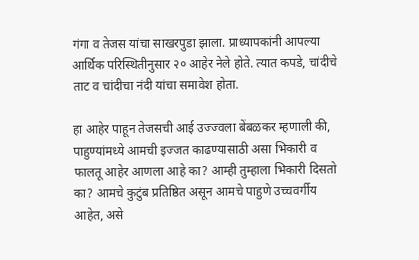गंगा व तेजस यांचा साखरपुडा झाला. प्राध्यापकांनी आपल्या आर्थिक परिस्थितीनुसार २० आहेर नेले होते. त्यात कपडे, चांदीचे ताट व चांदीचा नंदी यांचा समावेश होता.

हा आहेर पाहून तेजसची आई उज्ज्वला बेंबळकर म्हणाली की, पाहुण्यांमध्ये आमची इज्जत काढण्यासाठी असा भिकारी व फालतू आहेर आणला आहे का? आम्ही तुम्हाला भिकारी दिसतो का? आमचे कुटुंब प्रतिष्ठित असून आमचे पाहुणे उच्चवर्गीय आहेत, असे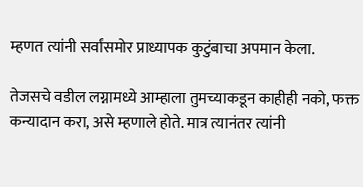म्हणत त्यांनी सर्वांसमोर प्राध्यापक कुटुंबाचा अपमान केला.

तेजसचे वडील लग्नामध्ये आम्हाला तुमच्याकडून काहीही नको, फक्त कन्यादान करा, असे म्हणाले होते. मात्र त्यानंतर त्यांनी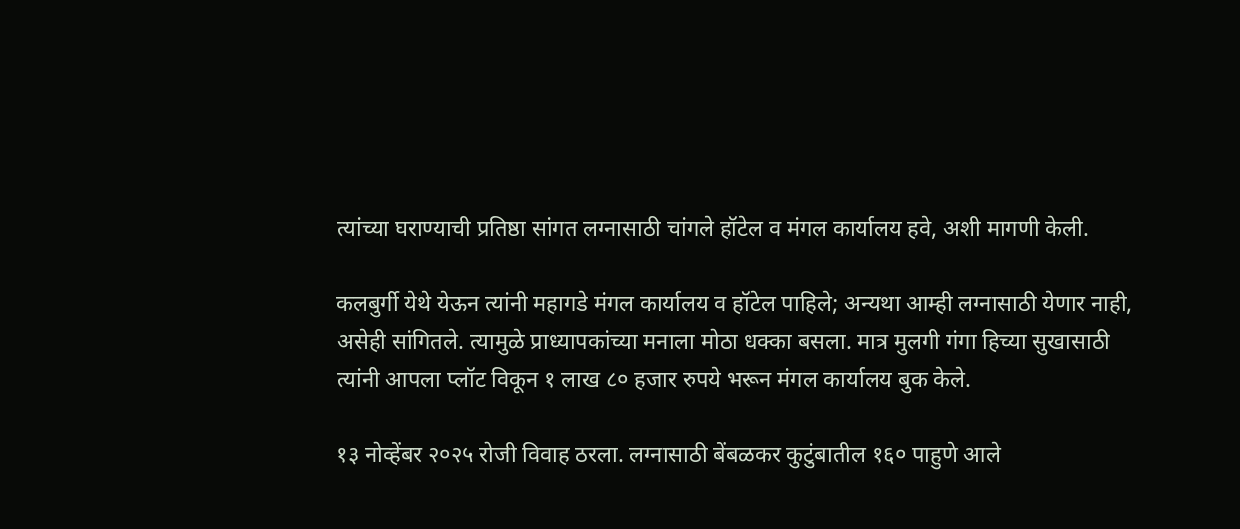त्यांच्या घराण्याची प्रतिष्ठा सांगत लग्नासाठी चांगले हॉटेल व मंगल कार्यालय हवे, अशी मागणी केली.

कलबुर्गी येथे येऊन त्यांनी महागडे मंगल कार्यालय व हॉटेल पाहिले; अन्यथा आम्ही लग्नासाठी येणार नाही, असेही सांगितले. त्यामुळे प्राध्यापकांच्या मनाला मोठा धक्का बसला. मात्र मुलगी गंगा हिच्या सुखासाठी त्यांनी आपला प्लॉट विकून १ लाख ८० हजार रुपये भरून मंगल कार्यालय बुक केले.

१३ नोव्हेंबर २०२५ रोजी विवाह ठरला. लग्नासाठी बेंबळकर कुटुंबातील १६० पाहुणे आले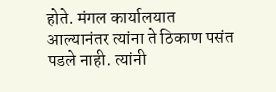होते. मंगल कार्यालयात आल्यानंतर त्यांना ते ठिकाण पसंत पडले नाही. त्यांनी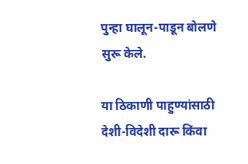पुन्हा घालून-पाडून बोलणे सुरू केले.

या ठिकाणी पाहुण्यांसाठी देशी-विदेशी दारू किंवा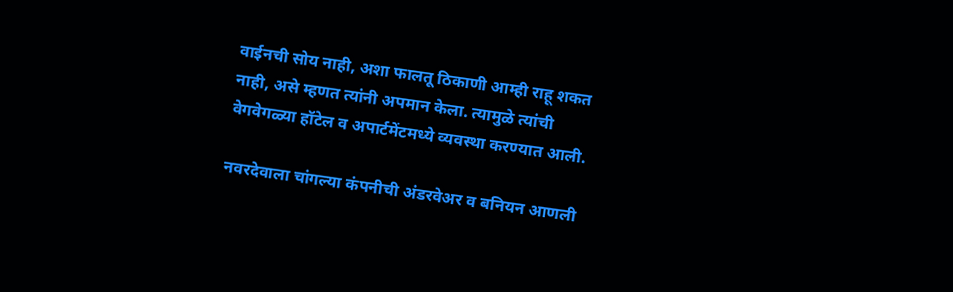वाईनची सोय नाही, अशा फालतू ठिकाणी आम्ही राहू शकत नाही, असे म्हणत त्यांनी अपमान केला. त्यामुळे त्यांची वेगवेगळ्या हॉटेल व अपार्टमेंटमध्ये व्यवस्था करण्यात आली.

नवरदेवाला चांगल्या कंपनीची अंडरवेअर व बनियन आणली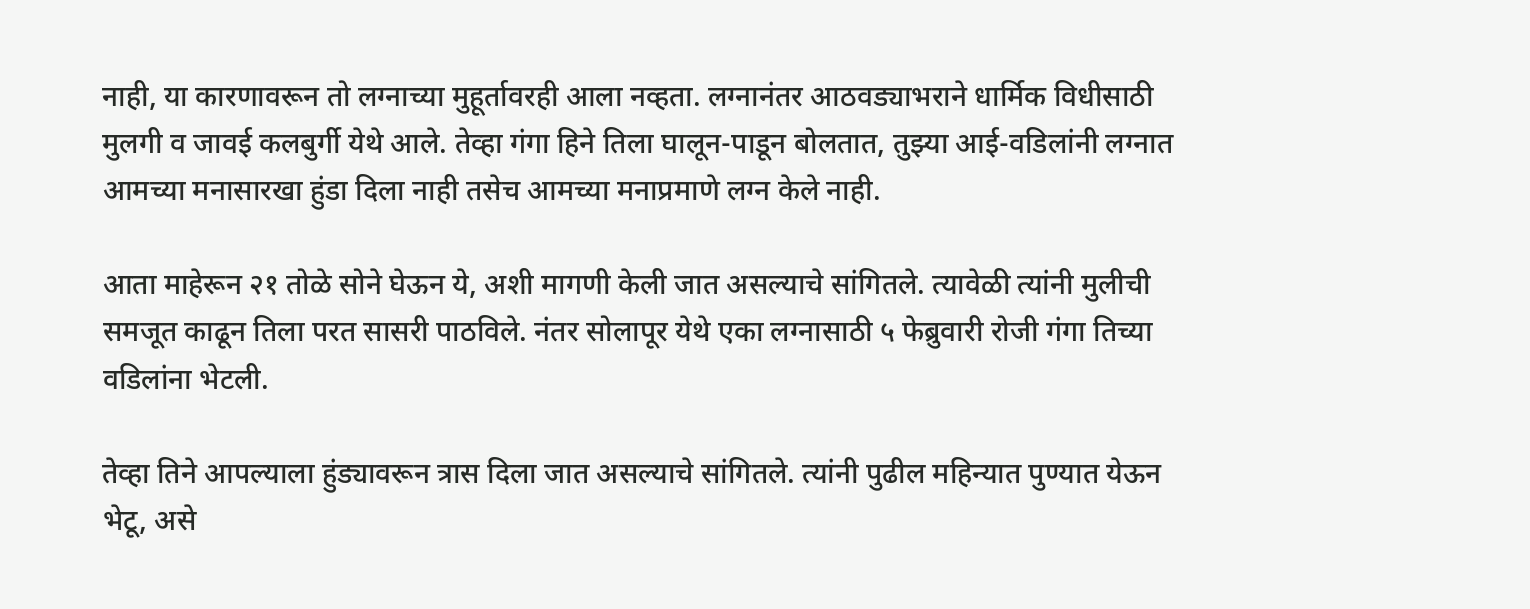नाही, या कारणावरून तो लग्नाच्या मुहूर्तावरही आला नव्हता. लग्नानंतर आठवड्याभराने धार्मिक विधीसाठी मुलगी व जावई कलबुर्गी येथे आले. तेव्हा गंगा हिने तिला घालून-पाडून बोलतात, तुझ्या आई-वडिलांनी लग्नात आमच्या मनासारखा हुंडा दिला नाही तसेच आमच्या मनाप्रमाणे लग्न केले नाही.

आता माहेरून २१ तोळे सोने घेऊन ये, अशी मागणी केली जात असल्याचे सांगितले. त्यावेळी त्यांनी मुलीची समजूत काढून तिला परत सासरी पाठविले. नंतर सोलापूर येथे एका लग्नासाठी ५ फेब्रुवारी रोजी गंगा तिच्या वडिलांना भेटली.

तेव्हा तिने आपल्याला हुंड्यावरून त्रास दिला जात असल्याचे सांगितले. त्यांनी पुढील महिन्यात पुण्यात येऊन भेटू, असे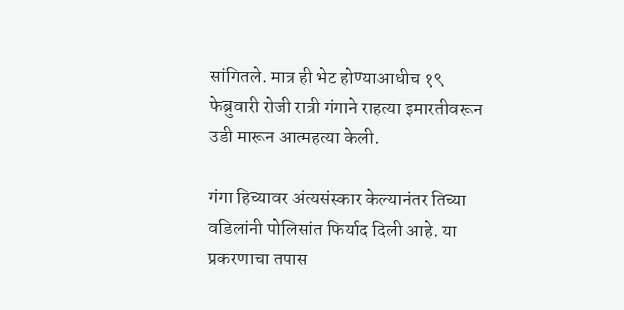सांगितले. मात्र ही भेट होण्याआधीच १९ फेब्रुवारी रोजी रात्री गंगाने राहत्या इमारतीवरून उडी मारून आत्महत्या केली.

गंगा हिच्यावर अंत्यसंस्कार केल्यानंतर तिच्या वडिलांनी पोलिसांत फिर्याद दिली आहे. या प्रकरणाचा तपास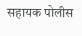सहायक पोलीस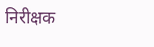निरीक्षक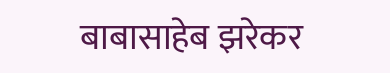बाबासाहेब झरेकर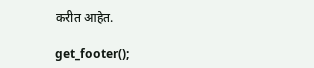करीत आहेत.

get_footer();